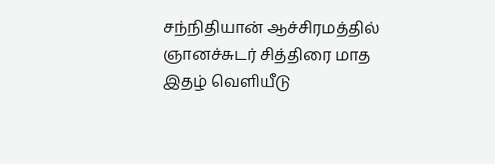சந்நிதியான் ஆச்சிரமத்தில் ஞானச்சுடர் சித்திரை மாத இதழ் வெளியீடு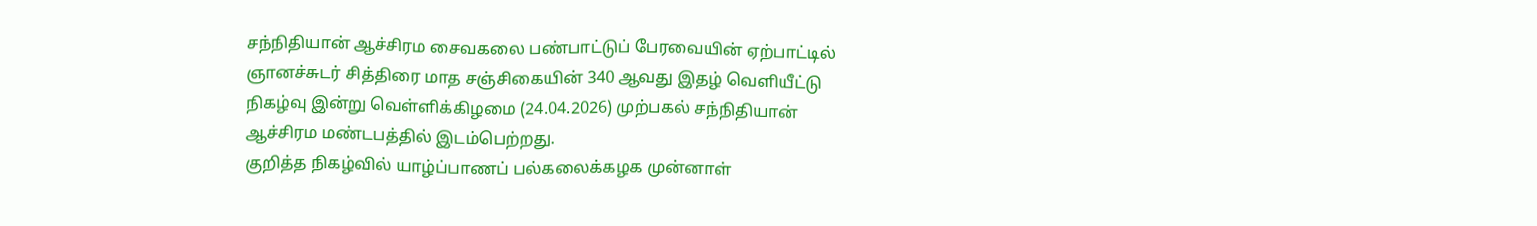சந்நிதியான் ஆச்சிரம சைவகலை பண்பாட்டுப் பேரவையின் ஏற்பாட்டில் ஞானச்சுடர் சித்திரை மாத சஞ்சிகையின் 340 ஆவது இதழ் வெளியீட்டு நிகழ்வு இன்று வெள்ளிக்கிழமை (24.04.2026) முற்பகல் சந்நிதியான் ஆச்சிரம மண்டபத்தில் இடம்பெற்றது.
குறித்த நிகழ்வில் யாழ்ப்பாணப் பல்கலைக்கழக முன்னாள்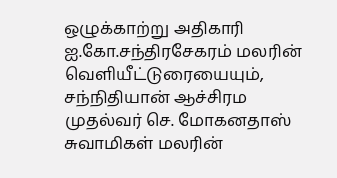ஒழுக்காற்று அதிகாரி ஐ.கோ.சந்திரசேகரம் மலரின் வெளியீட்டுரையையும், சந்நிதியான் ஆச்சிரம முதல்வர் செ. மோகனதாஸ் சுவாமிகள் மலரின்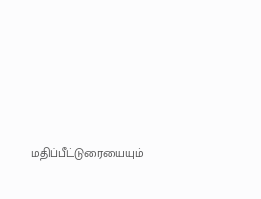மதிப்பீட்டுரையையும்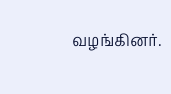வழங்கினர்.